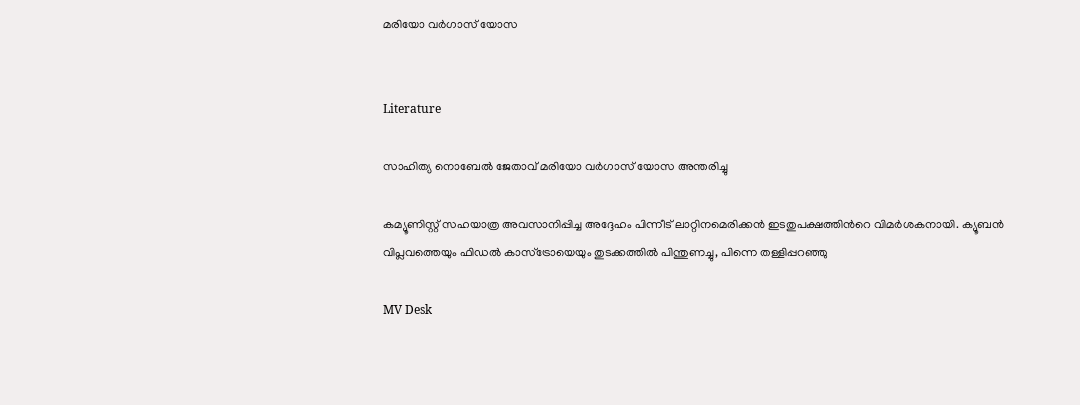മരിയോ വർഗാസ് യോസ


Literature

സാഹിത്യ നൊബേൽ ജേതാവ് മരിയോ വർഗാസ് യോസ അന്തരിച്ചു

കമ്യൂണിസ്റ്റ് സഹയാത്ര അവസാനിപ്പിച്ച അദ്ദേഹം പിന്നീട് ലാറ്റിനമെരിക്കൻ ഇടതുപക്ഷത്തിന്‍റെ വിമർശകനായി. ക്യൂബൻ വിപ്ലവത്തെയും ഫിഡൽ കാസ്ട്രോയെയും തുടക്കത്തിൽ പിന്തുണച്ചു, പിന്നെ തള്ളിപ്പറഞ്ഞു

MV Desk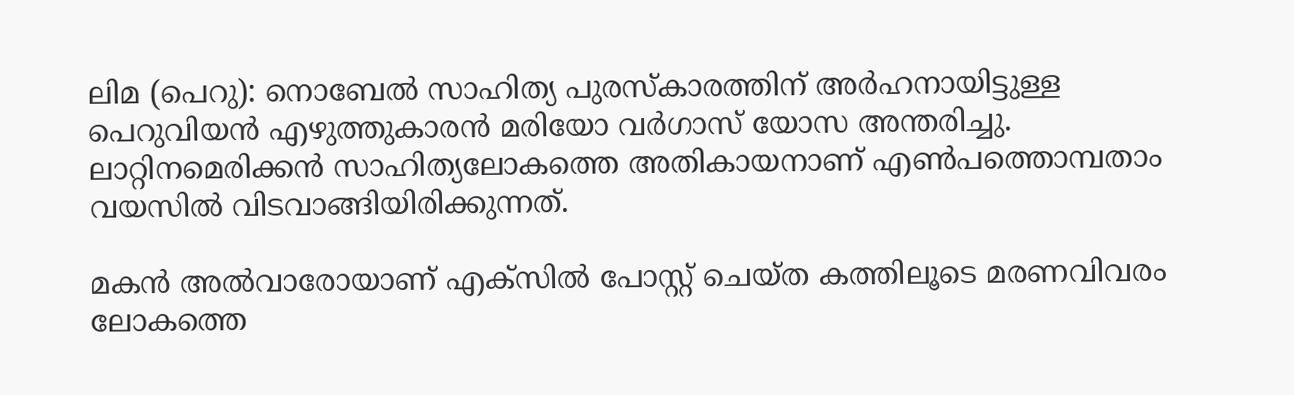ലിമ (പെറു): നൊബേൽ സാഹിത്യ പുരസ്കാരത്തിന് അർഹനായിട്ടുള്ള പെറുവിയൻ എഴുത്തുകാരൻ മരിയോ വർഗാസ് യോസ അന്തരിച്ചു. ലാറ്റിനമെരിക്കൻ സാഹിത്യലോകത്തെ അതികായനാണ് എൺപത്തൊമ്പതാം വയസിൽ വിടവാങ്ങിയിരിക്കുന്നത്.

മകൻ അൽവാരോയാണ് എക്സിൽ പോസ്റ്റ് ചെയ്ത കത്തിലൂടെ മരണവിവരം ലോകത്തെ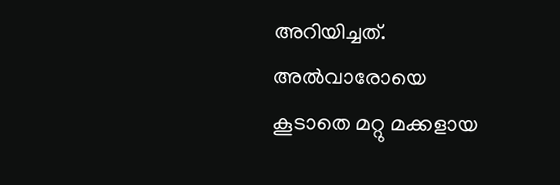അറിയിച്ചത്. അൽവാരോയെ കൂടാതെ മറ്റു മക്കളായ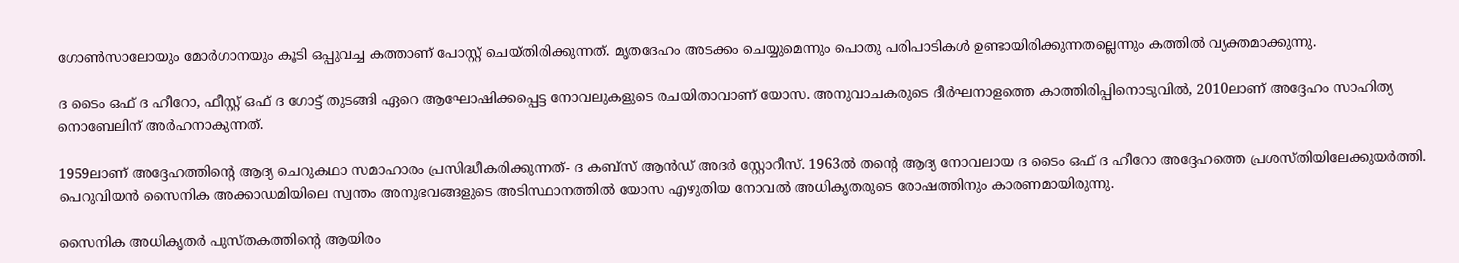ഗോൺസാലോയും മോർഗാനയും കൂടി ഒപ്പുവച്ച കത്താണ് പോസ്റ്റ് ചെയ്തിരിക്കുന്നത്. മൃതദേഹം അടക്കം ചെയ്യുമെന്നും പൊതു പരിപാടികൾ ഉണ്ടായിരിക്കുന്നതല്ലെന്നും കത്തിൽ വ്യക്തമാക്കുന്നു.

ദ ടൈം ഒഫ് ദ ഹീറോ, ഫീസ്റ്റ് ഒഫ് ദ ഗോട്ട് തുടങ്ങി ഏറെ ആഘോഷിക്കപ്പെട്ട നോവലുകളുടെ രചയിതാവാണ് യോസ. അനുവാചകരുടെ ദീർഘനാളത്തെ കാത്തിരിപ്പിനൊടുവിൽ, 2010ലാണ് അദ്ദേഹം സാഹിത്യ നൊബേലിന് അർഹനാകുന്നത്.

1959ലാണ് അദ്ദേഹത്തിന്‍റെ ആദ്യ ചെറുകഥാ സമാഹാരം പ്രസിദ്ധീകരിക്കുന്നത്- ദ കബ്സ് ആൻഡ് അദർ സ്റ്റോറീസ്. 1963ൽ തന്‍റെ ആദ്യ നോവലായ ദ ടൈം ഒഫ് ദ ഹീറോ അദ്ദേഹത്തെ പ്രശസ്തിയിലേക്കുയർത്തി. പെറുവിയൻ സൈനിക അക്കാഡമിയിലെ സ്വന്തം അനുഭവങ്ങളുടെ അടിസ്ഥാനത്തിൽ യോസ എഴുതിയ നോവൽ അധികൃതരുടെ രോഷത്തിനും കാരണമായിരുന്നു.

സൈനിക അധികൃതർ പുസ്തകത്തിന്‍റെ ആയിരം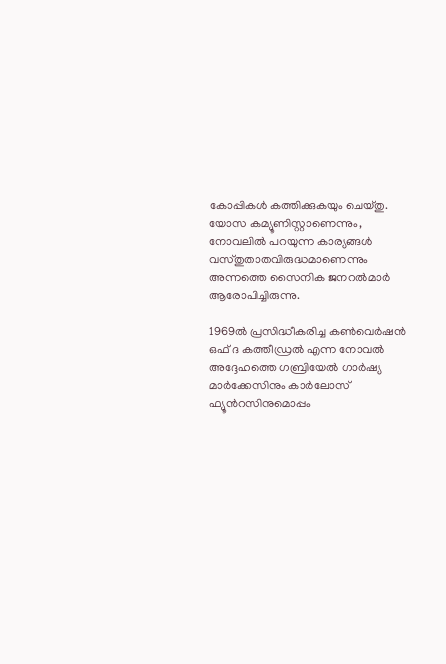കോപ്പികൾ കത്തിക്കുകയും ചെയ്തു. യോസ കമ്യൂണിസ്റ്റാണെന്നും, നോവലിൽ പറയുന്ന കാര്യങ്ങൾ വസ്തുതാതവിരുദ്ധമാണെന്നും അന്നത്തെ സൈനിക ജനറൽമാർ ആരോപിച്ചിരുന്നു.

1969ൽ പ്രസിദ്ധീകരിച്ച കൺവെർഷൻ ഒഫ് ദ കത്തീഡ്രൽ എന്ന നോവൽ അദ്ദേഹത്തെ ഗബ്രിയേൽ ഗാർഷ്യ മാർക്കേസിനും കാർലോസ് ഫ്യൂന്‍റസിനുമൊപ്പം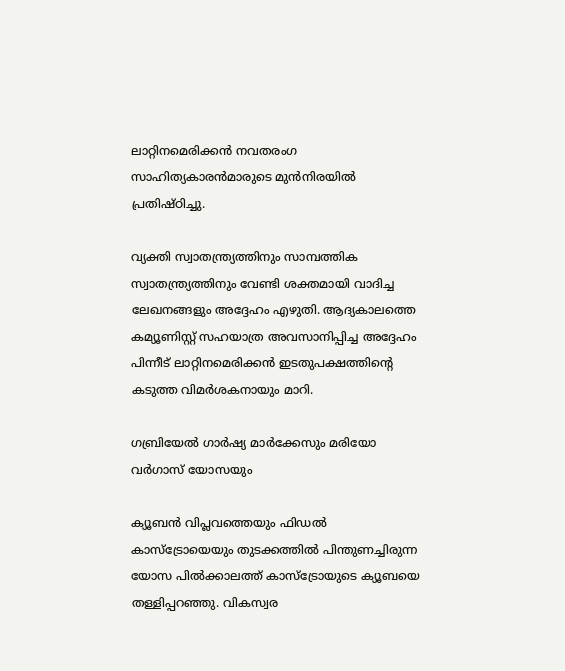ലാറ്റിനമെരിക്കൻ നവതരംഗ സാഹിത്യകാരൻമാരുടെ മുൻനിരയിൽ പ്രതിഷ്ഠിച്ചു.

വ്യക്തി സ്വാതന്ത്ര്യത്തിനും സാമ്പത്തിക സ്വാതന്ത്ര്യത്തിനും വേണ്ടി ശക്തമായി വാദിച്ച ലേഖനങ്ങളും അദ്ദേഹം എഴുതി. ആദ്യകാലത്തെ കമ്യൂണിസ്റ്റ് സഹയാത്ര അവസാനിപ്പിച്ച അദ്ദേഹം പിന്നീട് ലാറ്റിനമെരിക്കൻ ഇടതുപക്ഷത്തിന്‍റെ കടുത്ത വിമർശകനായും മാറി.

ഗബ്രിയേൽ ഗാർഷ്യ മാർക്കേസും മരിയോ വർഗാസ് യോസയും

ക്യൂബൻ വിപ്ലവത്തെയും ഫിഡൽ കാസ്ട്രോയെയും തുടക്കത്തിൽ പിന്തുണച്ചിരുന്ന യോസ പിൽക്കാലത്ത് കാസ്ട്രോയുടെ ക്യൂബയെ തള്ളിപ്പറഞ്ഞു. വികസ്വര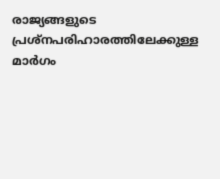രാജ്യങ്ങളുടെ പ്രശ്നപരിഹാരത്തിലേക്കുള്ള മാർഗം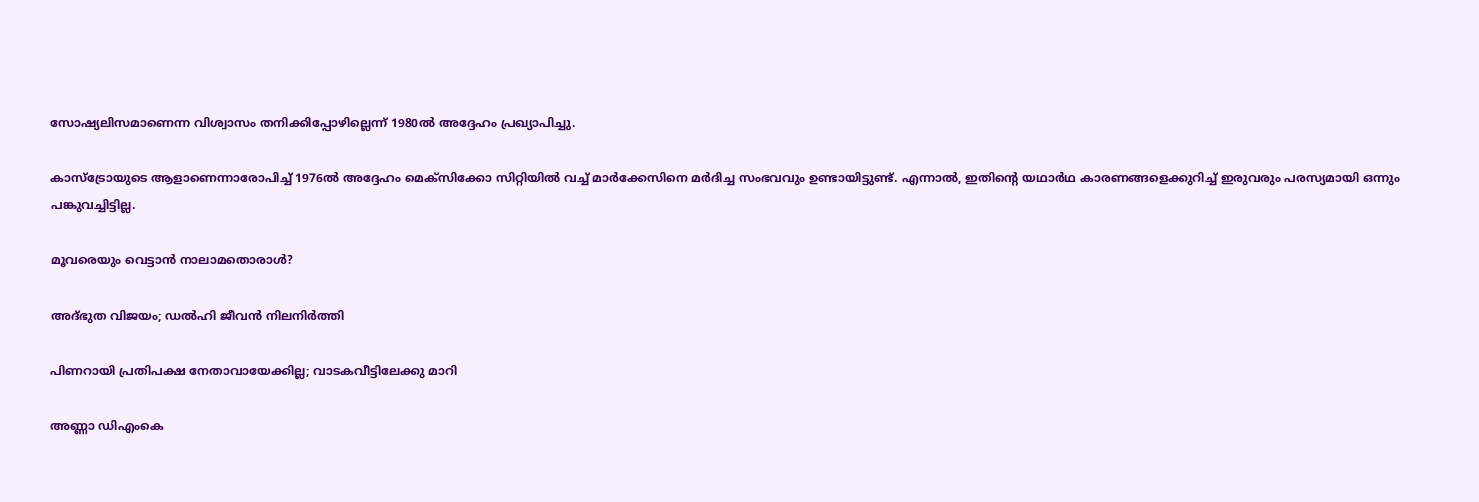സോഷ്യലിസമാണെന്ന വിശ്വാസം തനിക്കിപ്പോഴില്ലെന്ന് 1980ൽ അദ്ദേഹം പ്രഖ്യാപിച്ചു.

കാസ്ട്രോയുടെ ആളാണെന്നാരോപിച്ച് 1976ൽ അദ്ദേഹം മെക്സിക്കോ സിറ്റിയിൽ വച്ച് മാർക്കേസിനെ മർദിച്ച സംഭവവും ഉണ്ടായിട്ടുണ്ട്. എന്നാൽ, ഇതിന്‍റെ യഥാർഥ കാരണങ്ങളെക്കുറിച്ച് ഇരുവരും പരസ്യമായി ഒന്നും പങ്കുവച്ചിട്ടില്ല.

മൂവരെയും വെട്ടാൻ നാലാമതൊരാൾ?

അദ്ഭുത വിജയം; ഡൽഹി ജീവൻ നിലനിർത്തി

പിണറായി പ്രതിപക്ഷ നേതാവായേക്കില്ല; വാടകവീട്ടിലേക്കു മാറി

അണ്ണാ ഡിഎംകെ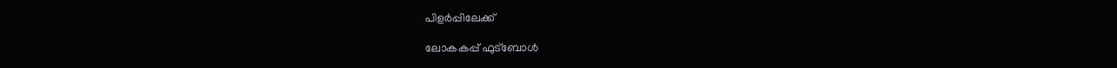പിളർപ്പിലേക്ക്

ലോകകപ്പ് ഫുട്ബോൾ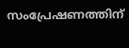സംപ്രേഷണത്തിന്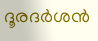ദൂരദർശൻ